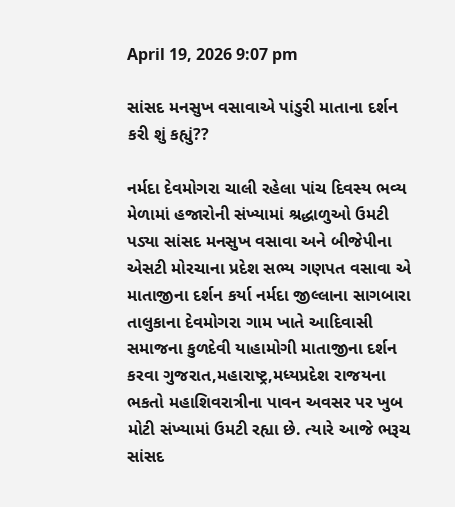April 19, 2026 9:07 pm

સાંસદ મનસુખ વસાવાએ પાંડુરી માતાના દર્શન કરી શું કહ્યું??

નર્મદા દેવમોગરા ચાલી રહેલા પાંચ દિવસ્ય ભવ્ય મેળામાં હજારોની સંખ્યામાં શ્રદ્ધાળુઓ ઉમટી પડ્યા સાંસદ મનસુખ વસાવા અને બીજેપીના એસટી મોરચાના પ્રદેશ સભ્ય ગણપત વસાવા એ માતાજીના દર્શન કર્યા નર્મદા જીલ્લાના સાગબારા તાલુકાના દેવમોગરા ગામ ખાતે આદિવાસી સમાજના કુળદેવી યાહામોગી માતાજીના દર્શન કરવા ગુજરાત,મહારાષ્ટ્ર,મધ્યપ્રદેશ રાજયના ભકતો મહાશિવરાત્રીના પાવન અવસર પર ખુબ મોટી સંખ્યામાં ઉમટી રહ્યા છે. ત્યારે આજે ભરૂચ સાંસદ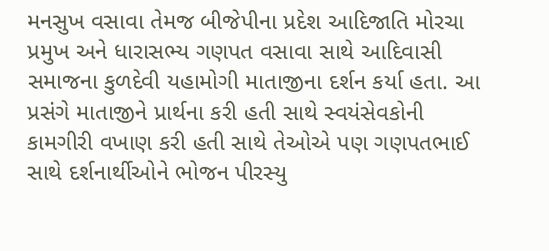મનસુખ વસાવા તેમજ બીજેપીના પ્રદેશ આદિજાતિ મોરચા પ્રમુખ અને ધારાસભ્ય ગણપત વસાવા સાથે આદિવાસી સમાજના કુળદેવી યહામોગી માતાજીના દર્શન કર્યા હતા. આ પ્રસંગે માતાજીને પ્રાર્થના કરી હતી સાથે સ્વયંસેવકોની કામગીરી વખાણ કરી હતી સાથે તેઓએ પણ ગણપતભાઈ સાથે દર્શનાર્થીઓને ભોજન પીરસ્યુ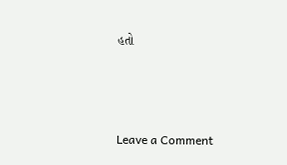હતો



Leave a Comment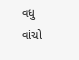વધુ વાંચો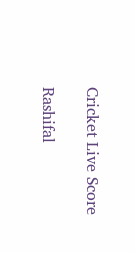Cricket Live Score

Rashifal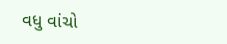વધુ વાંચો